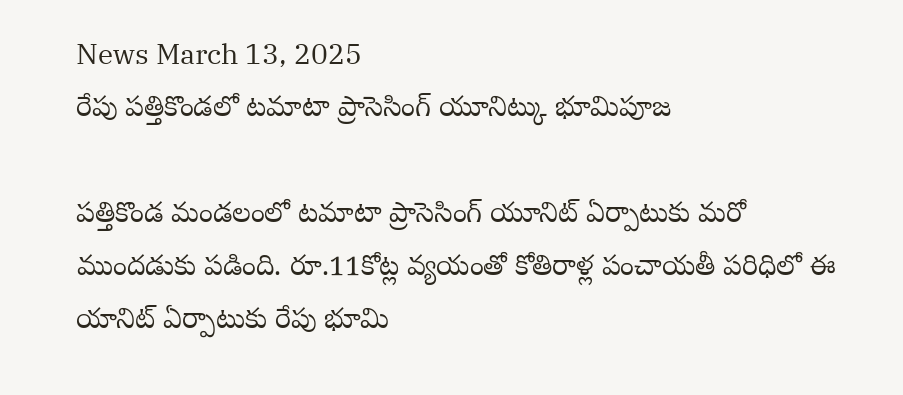News March 13, 2025
రేపు పత్తికొండలో టమాటా ప్రాసెసింగ్ యూనిట్కు భూమిపూజ

పత్తికొండ మండలంలో టమాటా ప్రాసెసింగ్ యూనిట్ ఏర్పాటుకు మరో ముందడుకు పడింది. రూ.11కోట్ల వ్యయంతో కోతిరాళ్ల పంచాయతీ పరిధిలో ఈ యానిట్ ఏర్పాటుకు రేపు భూమి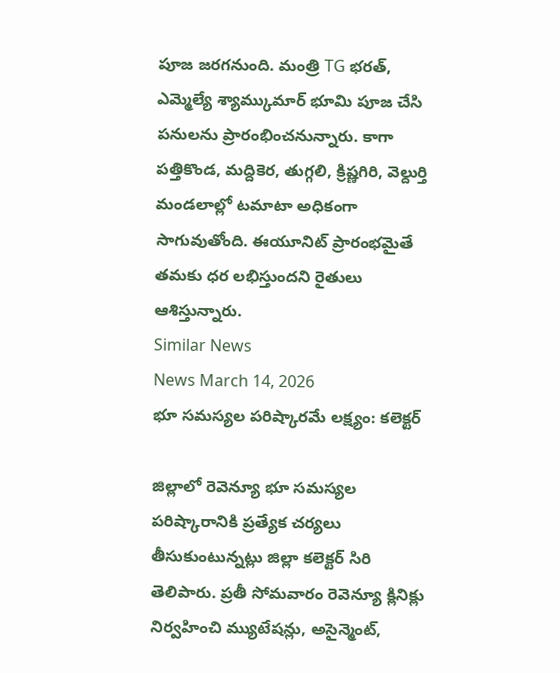పూజ జరగనుంది. మంత్రి TG భరత్, ఎమ్మెల్యే శ్యామ్కుమార్ భూమి పూజ చేసి పనులను ప్రారంభించనున్నారు. కాగా పత్తికొండ, మద్దికెర, తుగ్గలి, క్రిష్ణగిరి, వెల్దుర్తి మండలాల్లో టమాటా అధికంగా సాగువుతోంది. ఈయూనిట్ ప్రారంభమైతే తమకు ధర లభిస్తుందని రైతులు ఆశిస్తున్నారు.
Similar News
News March 14, 2026
భూ సమస్యల పరిష్కారమే లక్ష్యం: కలెక్టర్

జిల్లాలో రెవెన్యూ భూ సమస్యల పరిష్కారానికి ప్రత్యేక చర్యలు తీసుకుంటున్నట్లు జిల్లా కలెక్టర్ సిరి తెలిపారు. ప్రతీ సోమవారం రెవెన్యూ క్లినిక్లు నిర్వహించి మ్యుటేషన్లు, అసైన్మెంట్,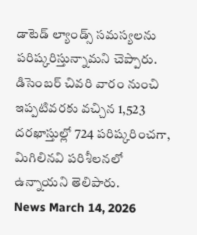డాటెడ్ ల్యాండ్స్ సమస్యలను పరిష్కరిస్తున్నామని చెప్పారు. డిసెంబర్ చివరి వారం నుంచి ఇప్పటివరకు వచ్చిన 1,523 దరఖాస్తుల్లో 724 పరిష్కరించగా, మిగిలినవి పరిశీలనలో ఉన్నాయని తెలిపారు.
News March 14, 2026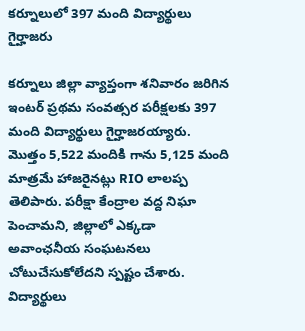కర్నూలులో 397 మంది విద్యార్థులు గైర్హాజరు

కర్నూలు జిల్లా వ్యాప్తంగా శనివారం జరిగిన ఇంటర్ ప్రథమ సంవత్సర పరీక్షలకు 397 మంది విద్యార్థులు గైర్హాజరయ్యారు. మొత్తం 5,522 మందికి గాను 5,125 మంది మాత్రమే హాజరైనట్లు RIO లాలప్ప తెలిపారు. పరీక్షా కేంద్రాల వద్ద నిఘా పెంచామని, జిల్లాలో ఎక్కడా అవాంఛనీయ సంఘటనలు చోటుచేసుకోలేదని స్పష్టం చేశారు. విద్యార్థులు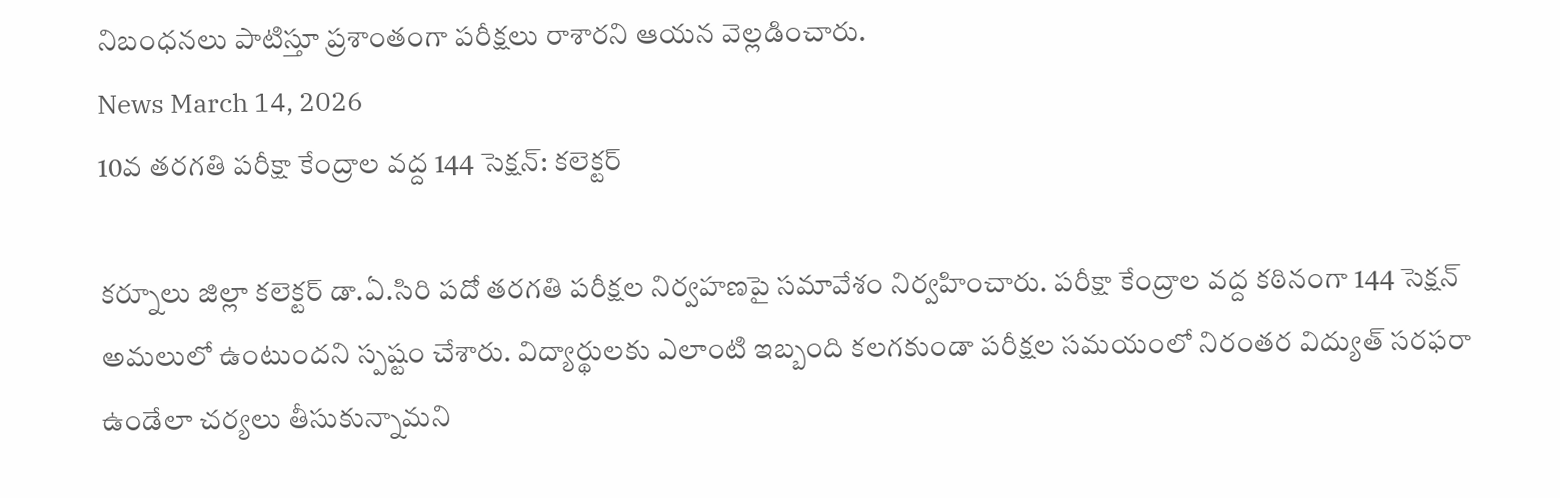నిబంధనలు పాటిస్తూ ప్రశాంతంగా పరీక్షలు రాశారని ఆయన వెల్లడించారు.
News March 14, 2026
10వ తరగతి పరీక్షా కేంద్రాల వద్ద 144 సెక్షన్: కలెక్టర్

కర్నూలు జిల్లా కలెక్టర్ డా.ఏ.సిరి పదో తరగతి పరీక్షల నిర్వహణపై సమావేశం నిర్వహించారు. పరీక్షా కేంద్రాల వద్ద కఠినంగా 144 సెక్షన్ అమలులో ఉంటుందని స్పష్టం చేశారు. విద్యార్థులకు ఎలాంటి ఇబ్బంది కలగకుండా పరీక్షల సమయంలో నిరంతర విద్యుత్ సరఫరా ఉండేలా చర్యలు తీసుకున్నామని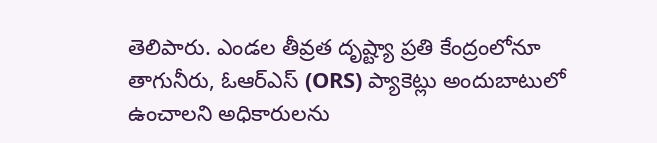తెలిపారు. ఎండల తీవ్రత దృష్ట్యా ప్రతి కేంద్రంలోనూ తాగునీరు, ఓఆర్ఎస్ (ORS) ప్యాకెట్లు అందుబాటులో ఉంచాలని అధికారులను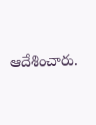ఆదేశించారు.